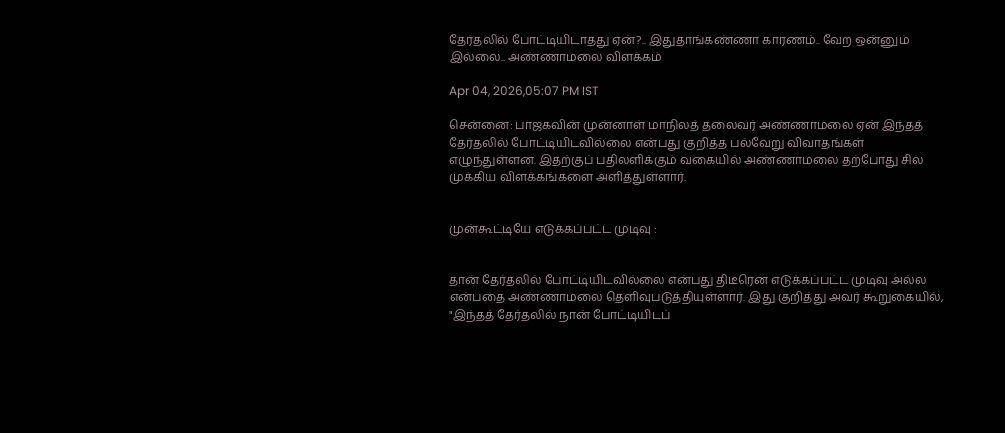தேர்தலில் போட்டியிடாதது ஏன்?.. இதுதாங்கண்ணா காரணம்.. வேற ஒன்னும் இல்லை.. அண்ணாமலை விளக்கம்

Apr 04, 2026,05:07 PM IST

சென்னை: பாஜகவின் முன்னாள் மாநிலத் தலைவர் அண்ணாமலை ஏன் இந்தத் தேர்தலில் போட்டியிடவில்லை என்பது குறித்த பல்வேறு விவாதங்கள் எழுந்துள்ளன. இதற்குப் பதிலளிக்கும் வகையில் அண்ணாமலை தற்போது சில முக்கிய விளக்கங்களை அளித்துள்ளார்.


முன்கூட்டியே எடுக்கப்பட்ட முடிவு :


தான் தேர்தலில் போட்டியிடவில்லை என்பது திடீரென எடுக்கப்பட்ட முடிவு அல்ல என்பதை அண்ணாமலை தெளிவுபடுத்தியுள்ளார். இது குறித்து அவர் கூறுகையில், "இந்தத் தேர்தலில் நான் போட்டியிடப்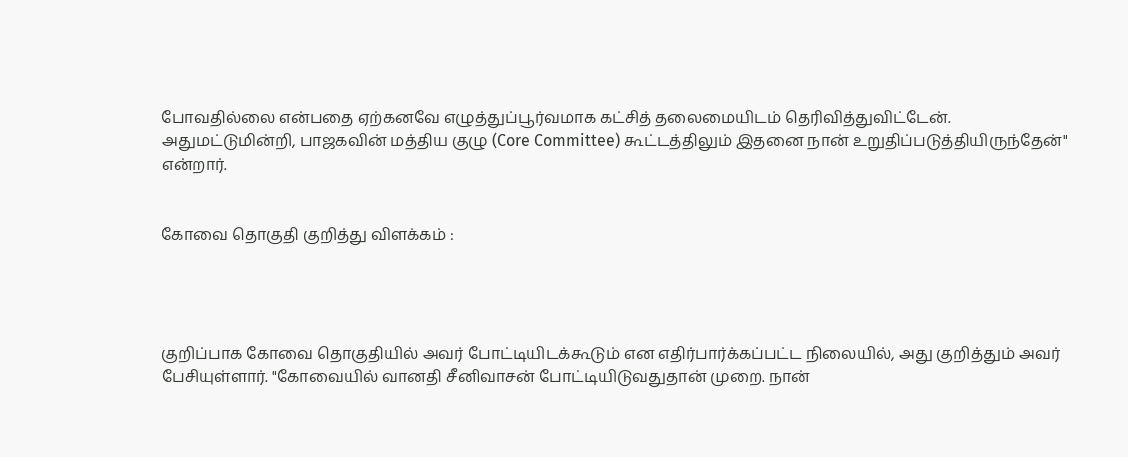போவதில்லை என்பதை ஏற்கனவே எழுத்துப்பூர்வமாக கட்சித் தலைமையிடம் தெரிவித்துவிட்டேன். அதுமட்டுமின்றி, பாஜகவின் மத்திய குழு (Core Committee) கூட்டத்திலும் இதனை நான் உறுதிப்படுத்தியிருந்தேன்" என்றார்.


கோவை தொகுதி குறித்து விளக்கம் :




குறிப்பாக கோவை தொகுதியில் அவர் போட்டியிடக்கூடும் என எதிர்பார்க்கப்பட்ட நிலையில், அது குறித்தும் அவர் பேசியுள்ளார். "கோவையில் வானதி சீனிவாசன் போட்டியிடுவதுதான் முறை. நான்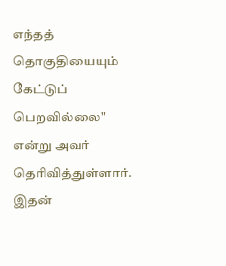எந்தத் தொகுதியையும் கேட்டுப் பெறவில்லை" என்று அவர் தெரிவித்துள்ளார். இதன்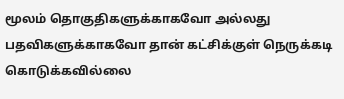மூலம் தொகுதிகளுக்காகவோ அல்லது பதவிகளுக்காகவோ தான் கட்சிக்குள் நெருக்கடி கொடுக்கவில்லை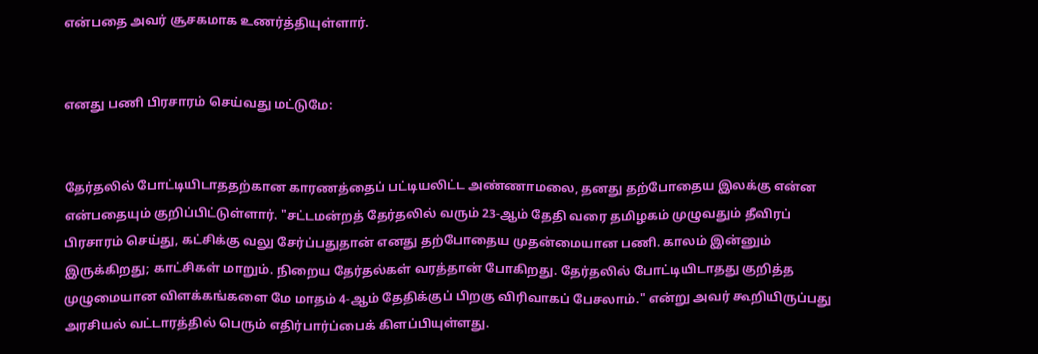என்பதை அவர் சூசகமாக உணர்த்தியுள்ளார்.


எனது பணி பிரசாரம் செய்வது மட்டுமே:


தேர்தலில் போட்டியிடாததற்கான காரணத்தைப் பட்டியலிட்ட அண்ணாமலை, தனது தற்போதைய இலக்கு என்ன என்பதையும் குறிப்பிட்டுள்ளார். "சட்டமன்றத் தேர்தலில் வரும் 23-ஆம் தேதி வரை தமிழகம் முழுவதும் தீவிரப் பிரசாரம் செய்து, கட்சிக்கு வலு சேர்ப்பதுதான் எனது தற்போதைய முதன்மையான பணி. காலம் இன்னும் இருக்கிறது; காட்சிகள் மாறும். நிறைய தேர்தல்கள் வரத்தான் போகிறது. தேர்தலில் போட்டியிடாதது குறித்த முழுமையான விளக்கங்களை மே மாதம் 4-ஆம் தேதிக்குப் பிறகு விரிவாகப் பேசலாம்." என்று அவர் கூறியிருப்பது அரசியல் வட்டாரத்தில் பெரும் எதிர்பார்ப்பைக் கிளப்பியுள்ளது.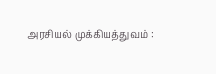அரசியல் முக்கியத்துவம் :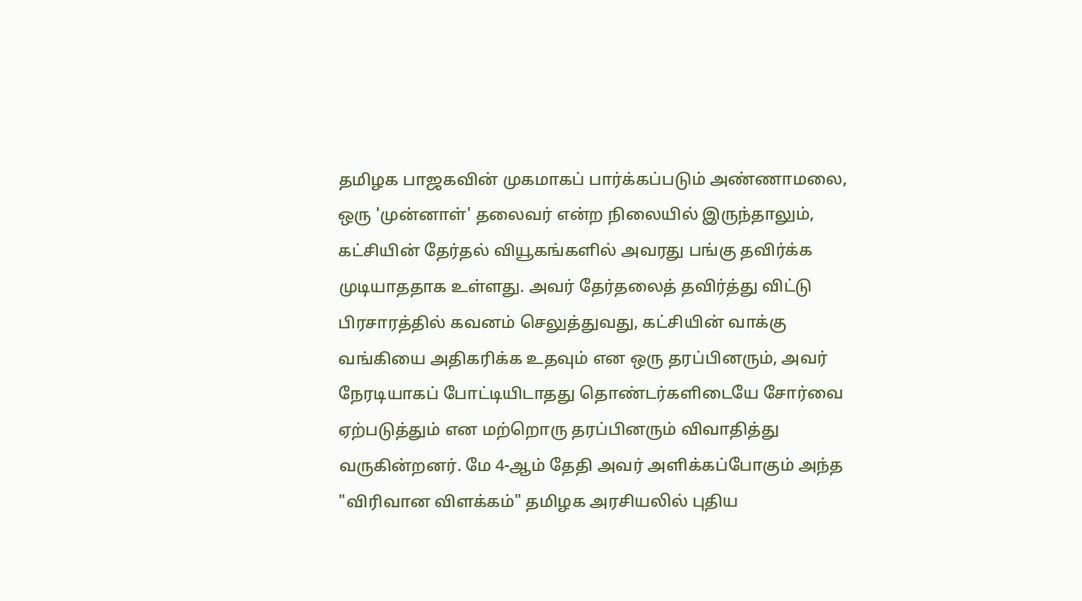தமிழக பாஜகவின் முகமாகப் பார்க்கப்படும் அண்ணாமலை, ஒரு 'முன்னாள்' தலைவர் என்ற நிலையில் இருந்தாலும், கட்சியின் தேர்தல் வியூகங்களில் அவரது பங்கு தவிர்க்க முடியாததாக உள்ளது. அவர் தேர்தலைத் தவிர்த்து விட்டு பிரசாரத்தில் கவனம் செலுத்துவது, கட்சியின் வாக்கு வங்கியை அதிகரிக்க உதவும் என ஒரு தரப்பினரும், அவர் நேரடியாகப் போட்டியிடாதது தொண்டர்களிடையே சோர்வை ஏற்படுத்தும் என மற்றொரு தரப்பினரும் விவாதித்து வருகின்றனர். மே 4-ஆம் தேதி அவர் அளிக்கப்போகும் அந்த "விரிவான விளக்கம்" தமிழக அரசியலில் புதிய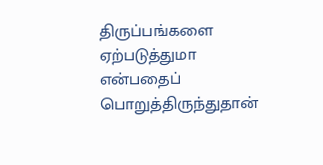திருப்பங்களை ஏற்படுத்துமா என்பதைப் பொறுத்திருந்துதான்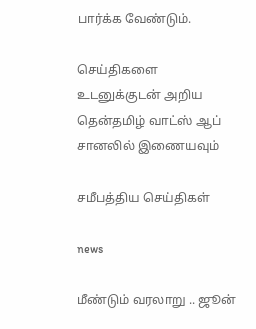பார்க்க வேண்டும்.

செய்திகளை உடனுக்குடன் அறிய தென்தமிழ் வாட்ஸ் ஆப் சானலில் இணையவும்

சமீபத்திய செய்திகள்

news

மீண்டும் வரலாறு .. ஜூன்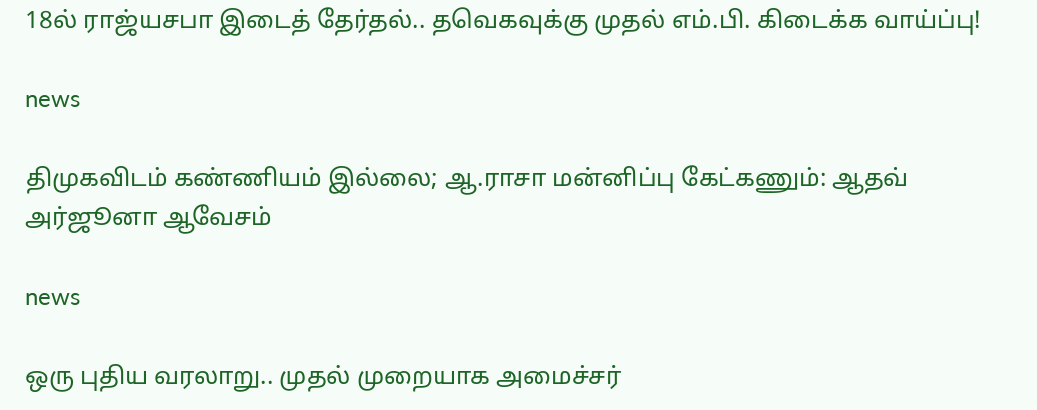18ல் ராஜ்யசபா இடைத் தேர்தல்.. தவெகவுக்கு முதல் எம்.பி. கிடைக்க வாய்ப்பு!

news

திமுகவிடம் கண்ணியம் இல்லை; ஆ.ராசா மன்னிப்பு கேட்கணும்: ஆதவ் அர்ஜூனா ஆவேசம்

news

ஒரு புதிய வரலாறு.. முதல் முறையாக அமைச்சர்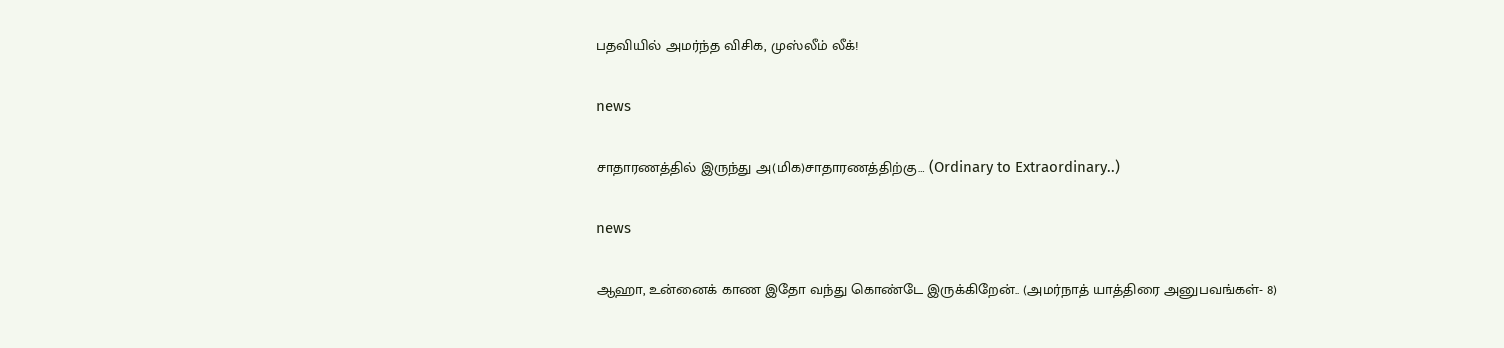பதவியில் அமர்ந்த விசிக, முஸ்லீம் லீக்!

news

சாதாரணத்தில் இருந்து அ(மிக)சாதாரணத்திற்கு… (Ordinary to Extraordinary..)

news

ஆஹா, உன்னைக் காண இதோ வந்து கொண்டே இருக்கிறேன்.. (அமர்நாத் யாத்திரை அனுபவங்கள்- 8)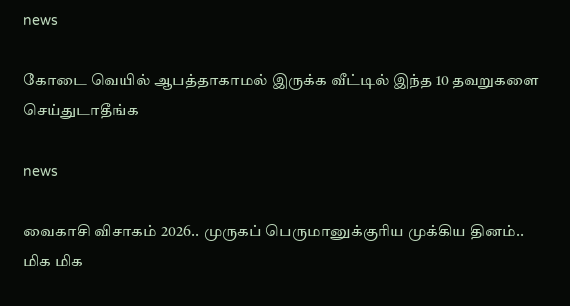news

கோடை வெயில் ஆபத்தாகாமல் இருக்க வீட்டில் இந்த 10 தவறுகளை செய்துடாதீங்க

news

வைகாசி விசாகம் 2026.. முருகப் பெருமானுக்குரிய முக்கிய தினம்.. மிக மிக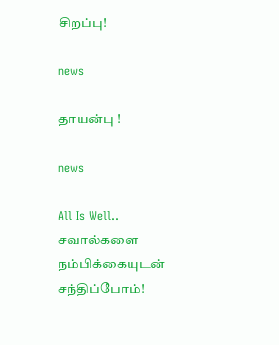சிறப்பு!

news

தாயன்பு !

news

All Is Well.. சவால்களை நம்பிக்கையுடன் சந்திப்போம்!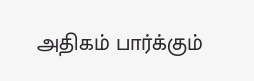அதிகம் பார்க்கும்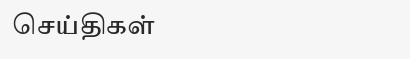செய்திகள்